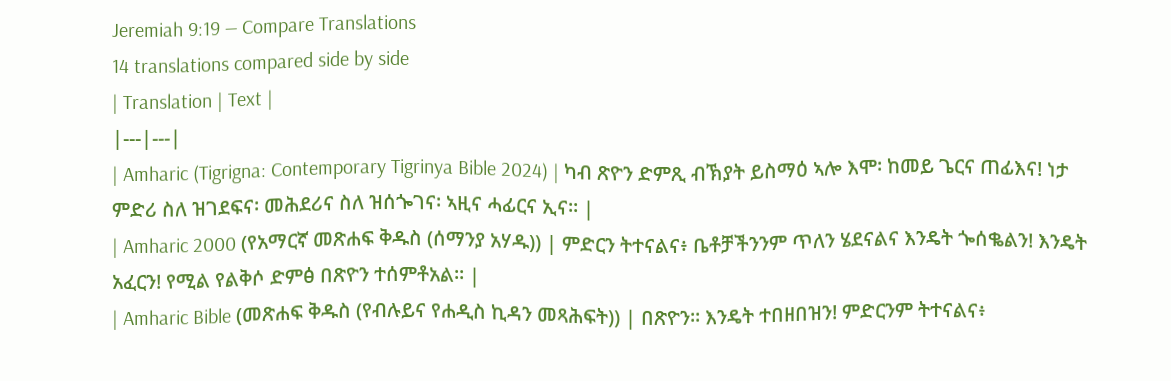Jeremiah 9:19 — Compare Translations
14 translations compared side by side
| Translation | Text |
|---|---|
| Amharic (Tigrigna: Contemporary Tigrinya Bible 2024) | ካብ ጽዮን ድምጺ ብኽያት ይስማዕ ኣሎ እሞ፡ ከመይ ጌርና ጠፊእና! ነታ ምድሪ ስለ ዝገደፍና፡ መሕደሪና ስለ ዝሰጐገና፡ ኣዚና ሓፊርና ኢና። |
| Amharic 2000 (የአማርኛ መጽሐፍ ቅዱስ (ሰማንያ አሃዱ)) | ምድርን ትተናልና፥ ቤቶቻችንንም ጥለን ሄደናልና እንዴት ጐሰቈልን! እንዴት አፈርን! የሚል የልቅሶ ድምፅ በጽዮን ተሰምቶአል። |
| Amharic Bible (መጽሐፍ ቅዱስ (የብሉይና የሐዲስ ኪዳን መጻሕፍት)) | በጽዮን። እንዴት ተበዘበዝን! ምድርንም ትተናልና፥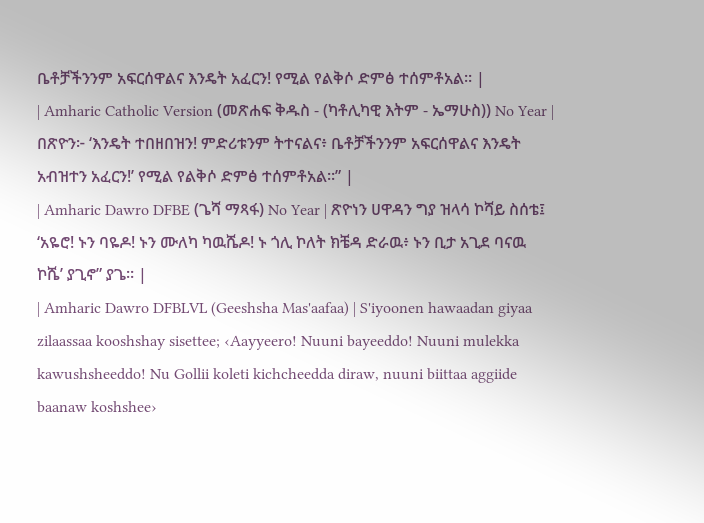ቤቶቻችንንም አፍርሰዋልና እንዴት አፈርን! የሚል የልቅሶ ድምፅ ተሰምቶአል። |
| Amharic Catholic Version (መጽሐፍ ቅዱስ - (ካቶሊካዊ እትም - ኤማሁስ)) No Year | በጽዮን፦ ‘እንዴት ተበዘበዝን! ምድሪቱንም ትተናልና፥ ቤቶቻችንንም አፍርሰዋልና እንዴት አብዝተን አፈርን!’ የሚል የልቅሶ ድምፅ ተሰምቶአል።” |
| Amharic Dawro DFBE (ጌሻ ማጻፋ) No Year | ጽዮነን ሀዋዳን ግያ ዝላሳ ኮሻይ ስሰቴ፤ ‘አዬሮ! ኑን ባዬዶ! ኑን ሙለካ ካዉሼዶ! ኑ ጎሊ ኮለት ክቼዳ ድራዉ፥ ኑን ቢታ አጊደ ባናዉ ኮሼ’ ያጊኖ” ያጌ። |
| Amharic Dawro DFBLVL (Geeshsha Mas'aafaa) | S'iyoonen hawaadan giyaa zilaassaa kooshshay sisettee; ‹Aayyeero! Nuuni bayeeddo! Nuuni mulekka kawushsheeddo! Nu Gollii koleti kichcheedda diraw, nuuni biittaa aggiide baanaw koshshee›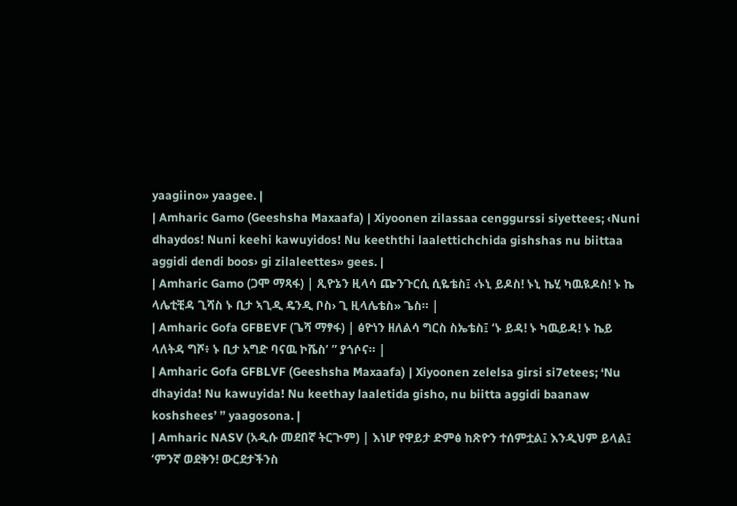yaagiino» yaagee. |
| Amharic Gamo (Geeshsha Maxaafa) | Xiyoonen zilassaa cenggurssi siyettees; ‹Nuni dhaydos! Nuni keehi kawuyidos! Nu keeththi laalettichchida gishshas nu biittaa aggidi dendi boos› gi zilaleettes» gees. |
| Amharic Gamo (ጋሞ ማጻፋ) | ጺዮኔን ዚላሳ ጬንጉርሲ ሲዬቴስ፤ ‹ኑኒ ይዶስ! ኑኒ ኬሂ ካዉዪዶስ! ኑ ኬ ላሌቲቺዳ ጊሻስ ኑ ቢታ ኣጊዲ ዴንዲ ቦስ› ጊ ዚላሌቴስ» ጌስ። |
| Amharic Gofa GFBEVF (ጌሻ ማፃፋ) | ፅዮነን ዘለልሳ ግርስ ስኤቴስ፤ ‘ኑ ይዳ! ኑ ካዉይዳ! ኑ ኬይ ላለትዳ ግሾ፥ ኑ ቢታ አግድ ባናዉ ኮሼስ’ ” ያጎሶና። |
| Amharic Gofa GFBLVF (Geeshsha Maxaafa) | Xiyoonen zelelsa girsi si7etees; ‘Nu dhayida! Nu kawuyida! Nu keethay laaletida gisho, nu biitta aggidi baanaw koshshees’ ” yaagosona. |
| Amharic NASV (አዲሱ መደበኛ ትርጒም) | እነሆ የዋይታ ድምፅ ከጽዮን ተሰምቷል፤ እንዲህም ይላል፤ ‘ምንኛ ወደቅን! ውርደታችንስ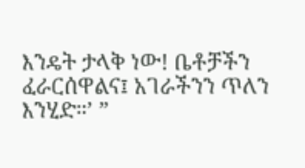እንዴት ታላቅ ነው! ቤቶቻችን ፈራርሰዋልና፤ አገራችንን ጥለን እንሂድ።’ ”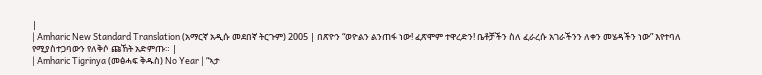|
| Amharic New Standard Translation (አማርኛ አዲሱ መደበኛ ትርጉም) 2005 | በጽዮን “ወዮልን ልንጠፋ ነው! ፈጽሞም ተዋረድን! ቤቶቻችን ስለ ፈራረሱ አገራችንን ለቀን መሄዳችን ነው” እየተባለ የሚያስተጋባውን የለቅሶ ጩኸት አድምጡ። |
| Amharic Tigrinya (መፅሓፍ ቅዱስ) No Year | “ኣታ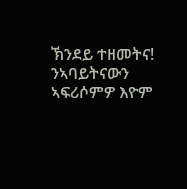ኽንደይ ተዘመትና! ንኣባይትናውን ኣፍሪሶምዎ እዮም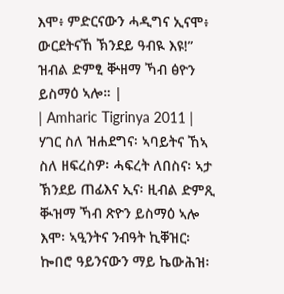እሞ፥ ምድርናውን ሓዲግና ኢናሞ፥ ውርደትናኸ ኽንደይ ዓብዪ እዩ!” ዝብል ድምፂ ቝዘማ ኻብ ፅዮን ይስማዕ ኣሎ። |
| Amharic Tigrinya 2011 | ሃገር ስለ ዝሐደግና፡ ኣባይትና ኸኣ ስለ ዘፍረስዎ፡ ሓፍረት ለበስና፡ ኣታ ኽንደይ ጠፊእና ኢና፡ ዚብል ድምጺ ቚዝማ ኻብ ጽዮን ይስማዕ ኣሎ እሞ፡ ኣዒንትና ንብዓት ኪቐዝር፡ ኰበሮ ዓይንናውን ማይ ኬውሕዝ፡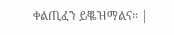ቀልጢፈን ይቘዝማልና። |